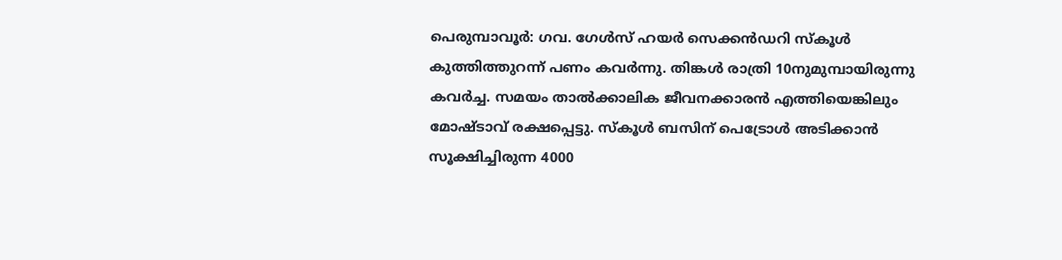പെരുമ്പാവൂർ: ഗവ. ഗേൾസ് ഹയർ സെക്കൻഡറി സ്കൂൾ കുത്തിത്തുറന്ന് പണം കവർന്നു. തിങ്കൾ രാത്രി 10നുമുമ്പായിരുന്നു കവർച്ച. സമയം താൽക്കാലിക ജീവനക്കാരൻ എത്തിയെങ്കിലും മോഷ്ടാവ് രക്ഷപ്പെട്ടു. സ്കൂൾ ബസിന് പെട്രോൾ അടിക്കാൻ സൂക്ഷിച്ചിരുന്ന 4000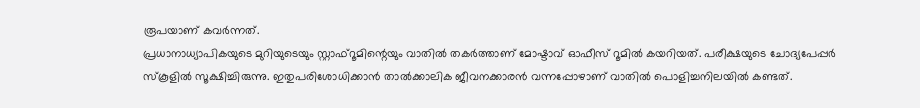രൂപയാണ് കവർന്നത്.
പ്രധാനാധ്യാപികയുടെ മുറിയുടെയും സ്റ്റാഫ്റൂമിന്റെയും വാതിൽ തകർത്താണ് മോഷ്ടാവ് ഓഫീസ് റൂമിൽ കയറിയത്. പരീക്ഷയുടെ ചോദ്യപേപ്പർ സ്കൂളിൽ സൂക്ഷിച്ചിരുന്നു. ഇതുപരിശോധിക്കാൻ താൽക്കാലിക ജീവനക്കാരൻ വന്നപ്പോഴാണ് വാതിൽ പൊളിച്ചനിലയിൽ കണ്ടത്.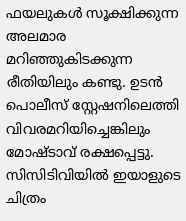ഫയലുകൾ സൂക്ഷിക്കുന്ന അലമാര മറിഞ്ഞുകിടക്കുന്ന രീതിയിലും കണ്ടു. ഉടൻ പൊലീസ് സ്റ്റേഷനിലെത്തി വിവരമറിയിച്ചെങ്കിലും മോഷ്ടാവ് രക്ഷപ്പെട്ടു.
സിസിടിവിയിൽ ഇയാളുടെ ചിത്രം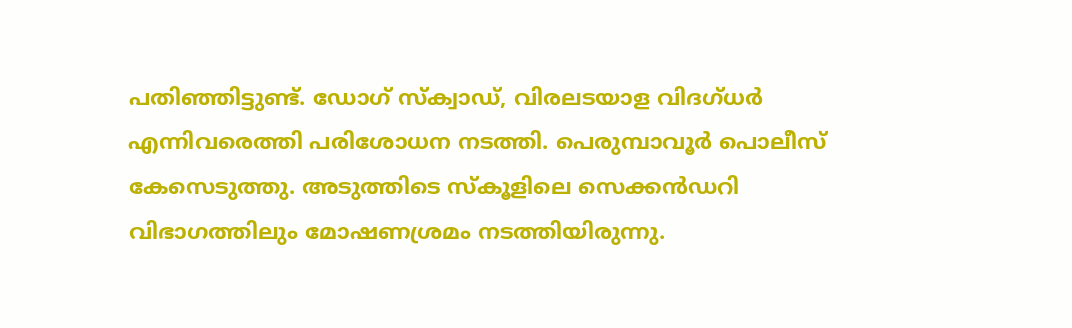പതിഞ്ഞിട്ടുണ്ട്. ഡോഗ് സ്ക്വാഡ്, വിരലടയാള വിദഗ്ധർ എന്നിവരെത്തി പരിശോധന നടത്തി. പെരുമ്പാവൂർ പൊലീസ് കേസെടുത്തു. അടുത്തിടെ സ്കൂളിലെ സെക്കൻഡറി വിഭാഗത്തിലും മോഷണശ്രമം നടത്തിയിരുന്നു.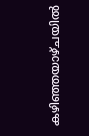കഴിഞ്ഞയാഴ്ചയിൽ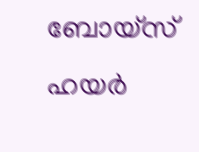ബോയ്സ് ഹയർ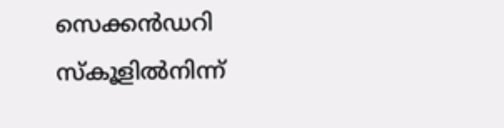സെക്കൻഡറി സ്കൂളിൽനിന്ന്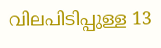വിലപിടിപ്പുള്ള 13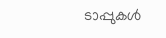ടാപ്പുകൾ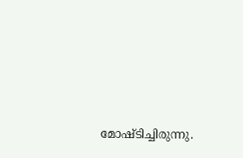മോഷ്ടിച്ചിരുന്നു.